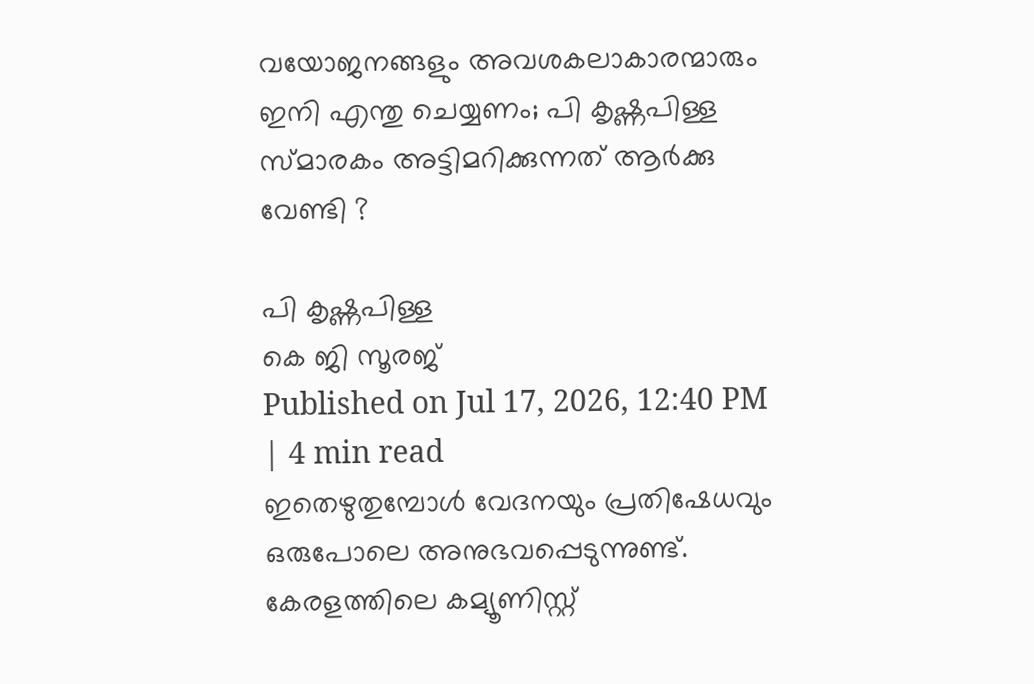വയോജനങ്ങളും അവശകലാകാരന്മാരും ഇനി എന്തു ചെയ്യണം; പി കൃഷ്ണപിള്ള സ്മാരകം അട്ടിമറിക്കുന്നത് ആർക്കു വേണ്ടി ?

പി കൃഷ്ണപിള്ള
കെ ജി സൂരജ്
Published on Jul 17, 2026, 12:40 PM | 4 min read
ഇതെഴുതുമ്പോൾ വേദനയും പ്രതിഷേധവും ഒരുപോലെ അനുഭവപ്പെടുന്നുണ്ട്. കേരളത്തിലെ കമ്യൂണിസ്റ്റ്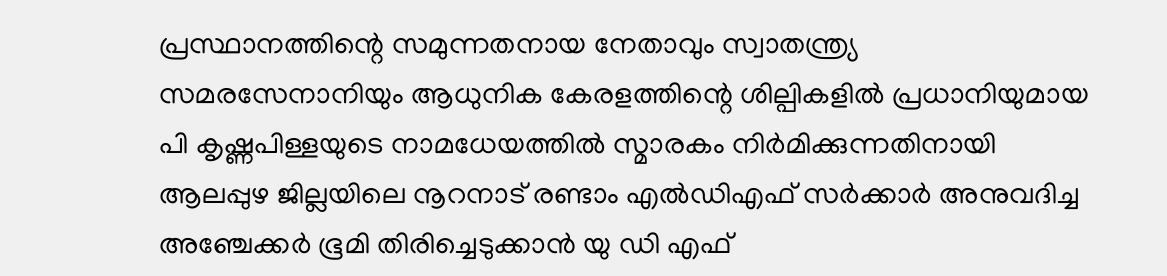പ്രസ്ഥാനത്തിന്റെ സമുന്നതനായ നേതാവും സ്വാതന്ത്ര്യ സമരസേനാനിയും ആധുനിക കേരളത്തിന്റെ ശില്പികളിൽ പ്രധാനിയുമായ പി കൃഷ്ണപിള്ളയുടെ നാമധേയത്തിൽ സ്മാരകം നിർമിക്കുന്നതിനായി ആലപ്പുഴ ജില്ലയിലെ നൂറനാട് രണ്ടാം എൽഡിഎഫ് സർക്കാർ അനുവദിച്ച അഞ്ചേക്കർ ഭൂമി തിരിച്ചെടുക്കാൻ യു ഡി എഫ്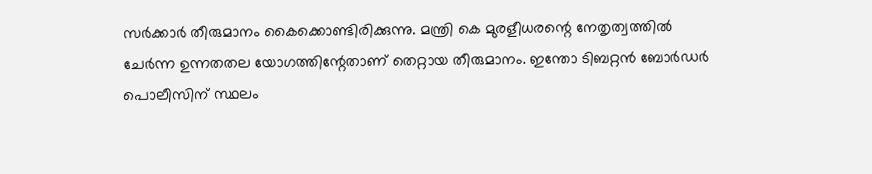സർക്കാർ തീരുമാനം കൈക്കൊണ്ടിരിക്കുന്നു. മന്ത്രി കെ മുരളീധരന്റെ നേതൃത്വത്തിൽ ചേർന്ന ഉന്നതതല യോഗത്തിന്റേതാണ് തെറ്റായ തീരുമാനം. ഇന്തോ ടിബറ്റൻ ബോർഡർ പൊലീസിന് സ്ഥലം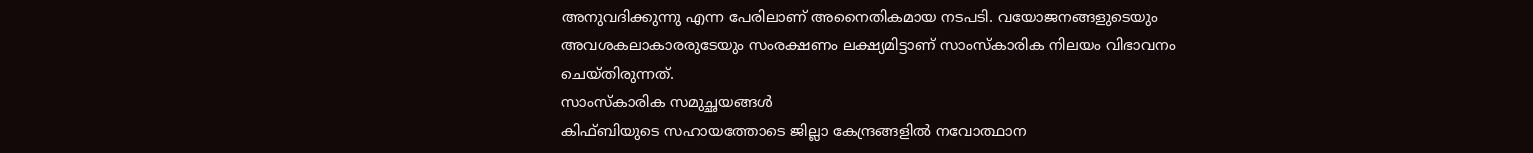അനുവദിക്കുന്നു എന്ന പേരിലാണ് അനൈതികമായ നടപടി. വയോജനങ്ങളുടെയും അവശകലാകാരരുടേയും സംരക്ഷണം ലക്ഷ്യമിട്ടാണ് സാംസ്കാരിക നിലയം വിഭാവനം ചെയ്തിരുന്നത്.
സാംസ്കാരിക സമുച്ഛയങ്ങൾ
കിഫ്ബിയുടെ സഹായത്തോടെ ജില്ലാ കേന്ദ്രങ്ങളിൽ നവോത്ഥാന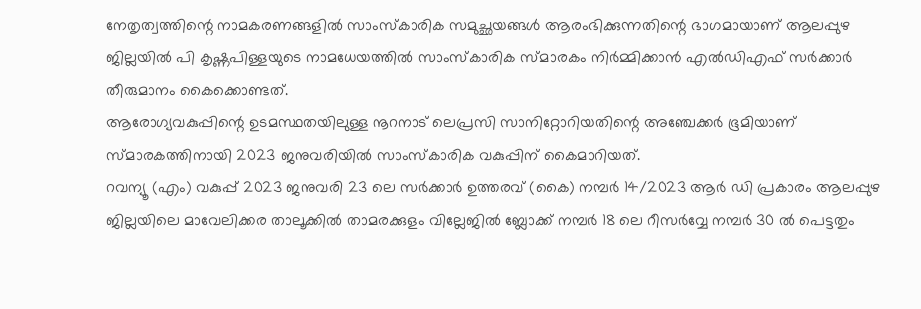നേതൃത്വത്തിന്റെ നാമകരണങ്ങളിൽ സാംസ്കാരിക സമുച്ഛയങ്ങൾ ആരംഭിക്കുന്നതിന്റെ ഭാഗമായാണ് ആലപ്പുഴ ജില്ലയിൽ പി കൃഷ്ണപിള്ളയുടെ നാമധേയത്തിൽ സാംസ്കാരിക സ്മാരകം നിർമ്മിക്കാൻ എൽഡിഎഫ് സർക്കാർ തീരുമാനം കൈക്കൊണ്ടത്.
ആരോഗ്യവകുപ്പിന്റെ ഉടമസ്ഥതയിലുള്ള നൂറനാട് ലെപ്രസി സാനിറ്റോറിയതിന്റെ അഞ്ചേക്കർ ഭൂമിയാണ് സ്മാരകത്തിനായി 2023 ജനുവരിയിൽ സാംസ്കാരിക വകുപ്പിന് കൈമാറിയത്.
റവന്യൂ (എം) വകുപ്പ് 2023 ജനുവരി 23 ലെ സർക്കാർ ഉത്തരവ് (കൈ) നമ്പർ 14/2023 ആർ ഡി പ്രകാരം ആലപ്പുഴ ജില്ലയിലെ മാവേലിക്കര താലൂക്കിൽ താമരക്കുളം വില്ലേജിൽ ബ്ലോക്ക് നമ്പർ 18 ലെ റീസർവ്വേ നമ്പർ 30 ൽ പെട്ടതും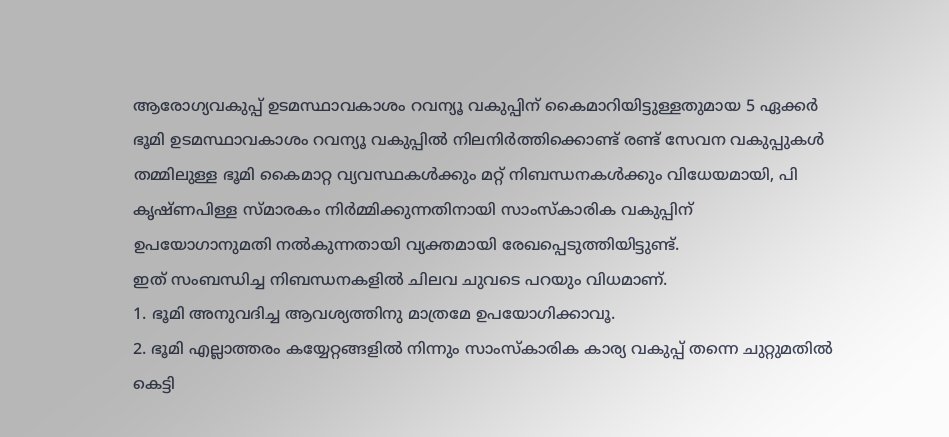ആരോഗ്യവകുപ്പ് ഉടമസ്ഥാവകാശം റവന്യൂ വകുപ്പിന് കൈമാറിയിട്ടുള്ളതുമായ 5 ഏക്കർ ഭൂമി ഉടമസ്ഥാവകാശം റവന്യൂ വകുപ്പിൽ നിലനിർത്തിക്കൊണ്ട് രണ്ട് സേവന വകുപ്പുകൾ തമ്മിലുള്ള ഭൂമി കൈമാറ്റ വ്യവസ്ഥകൾക്കും മറ്റ് നിബന്ധനകൾക്കും വിധേയമായി, പി കൃഷ്ണപിള്ള സ്മാരകം നിർമ്മിക്കുന്നതിനായി സാംസ്കാരിക വകുപ്പിന് ഉപയോഗാനുമതി നൽകുന്നതായി വ്യക്തമായി രേഖപ്പെടുത്തിയിട്ടുണ്ട്.
ഇത് സംബന്ധിച്ച നിബന്ധനകളിൽ ചിലവ ചുവടെ പറയും വിധമാണ്.
1. ഭൂമി അനുവദിച്ച ആവശ്യത്തിനു മാത്രമേ ഉപയോഗിക്കാവൂ.
2. ഭൂമി എല്ലാത്തരം കയ്യേറ്റങ്ങളിൽ നിന്നും സാംസ്കാരിക കാര്യ വകുപ്പ് തന്നെ ചുറ്റുമതിൽ കെട്ടി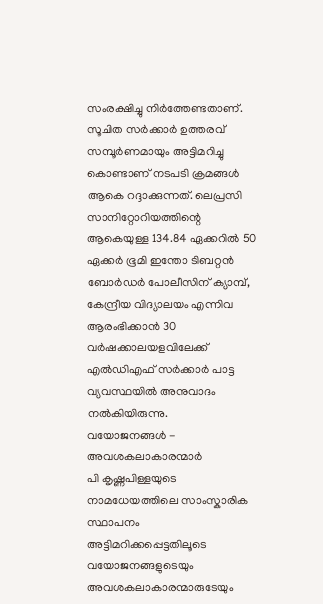സംരക്ഷിച്ചു നിർത്തേണ്ടതാണ്.
സൂചിത സർക്കാർ ഉത്തരവ് സമ്പൂർണമായും അട്ടിമറിച്ചു കൊണ്ടാണ് നടപടി ക്രമങ്ങൾ ആകെ റദ്ദാക്കുന്നത്. ലെപ്രസി സാനിറ്റോറിയത്തിന്റെ ആകെയുള്ള 134.84 ഏക്കറിൽ 50 ഏക്കർ ഭൂമി ഇന്തോ ടിബറ്റൻ ബോർഡർ പോലീസിന് ക്യാമ്പ്, കേന്ദ്രീയ വിദ്യാലയം എന്നിവ ആരംഭിക്കാൻ 30 വർഷക്കാലയളവിലേക്ക് എൽഡിഎഫ് സർക്കാർ പാട്ട വ്യവസ്ഥയിൽ അനുവാദം നൽകിയിരുന്നു.
വയോജനങ്ങൾ - അവശകലാകാരന്മാർ
പി കൃഷ്ണപിള്ളയുടെ നാമധേയത്തിലെ സാംസ്കാരിക സ്ഥാപനം അട്ടിമറിക്കപ്പെട്ടതിലൂടെ വയോജനങ്ങളുടെയും അവശകലാകാരന്മാരുടേയും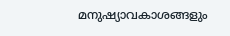മനുഷ്യാവകാശങ്ങളും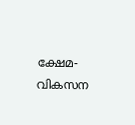ക്ഷേമ- വികസന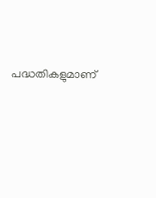പദ്ധതികളുമാണ്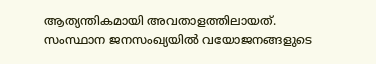ആത്യന്തികമായി അവതാളത്തിലായത്.
സംസ്ഥാന ജനസംഖ്യയിൽ വയോജനങ്ങളുടെ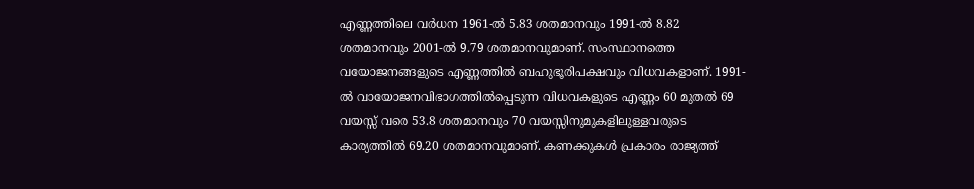എണ്ണത്തിലെ വർധന 1961-ൽ 5.83 ശതമാനവും 1991-ൽ 8.82 ശതമാനവും 2001-ൽ 9.79 ശതമാനവുമാണ്. സംസ്ഥാനത്തെ വയോജനങ്ങളുടെ എണ്ണത്തിൽ ബഹുഭൂരിപക്ഷവും വിധവകളാണ്. 1991-ൽ വായോജനവിഭാഗത്തിൽപ്പെടുന്ന വിധവകളുടെ എണ്ണം 60 മുതൽ 69 വയസ്സ് വരെ 53.8 ശതമാനവും 70 വയസ്സിനുമുകളിലുള്ളവരുടെ കാര്യത്തിൽ 69.20 ശതമാനവുമാണ്. കണക്കുകൾ പ്രകാരം രാജ്യത്ത്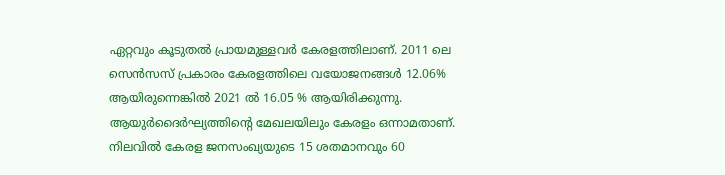ഏറ്റവും കൂടുതൽ പ്രായമുള്ളവർ കേരളത്തിലാണ്. 2011 ലെ സെൻസസ് പ്രകാരം കേരളത്തിലെ വയോജനങ്ങൾ 12.06% ആയിരുന്നെങ്കിൽ 2021 ൽ 16.05 % ആയിരിക്കുന്നു. ആയുർദൈർഘ്യത്തിന്റെ മേഖലയിലും കേരളം ഒന്നാമതാണ്. നിലവിൽ കേരള ജനസംഖ്യയുടെ 15 ശതമാനവും 60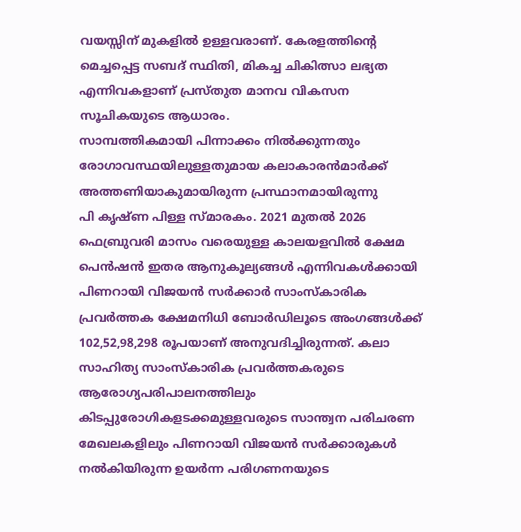വയസ്സിന് മുകളിൽ ഉള്ളവരാണ്. കേരളത്തിന്റെ മെച്ചപ്പെട്ട സബദ് സ്ഥിതി, മികച്ച ചികിത്സാ ലഭ്യത എന്നിവകളാണ് പ്രസ്തുത മാനവ വികസന സൂചികയുടെ ആധാരം.
സാമ്പത്തികമായി പിന്നാക്കം നിൽക്കുന്നതും രോഗാവസ്ഥയിലുള്ളതുമായ കലാകാരൻമാർക്ക് അത്തണിയാകുമായിരുന്ന പ്രസ്ഥാനമായിരുന്നു
പി കൃഷ്ണ പിള്ള സ്മാരകം. 2021 മുതൽ 2026 ഫെബ്രുവരി മാസം വരെയുള്ള കാലയളവിൽ ക്ഷേമ പെൻഷൻ ഇതര ആനുകൂല്യങ്ങൾ എന്നിവകൾക്കായി പിണറായി വിജയൻ സർക്കാർ സാംസ്കാരിക പ്രവർത്തക ക്ഷേമനിധി ബോർഡിലൂടെ അംഗങ്ങൾക്ക് 102,52,98,298 രൂപയാണ് അനുവദിച്ചിരുന്നത്. കലാ സാഹിത്യ സാംസ്കാരിക പ്രവർത്തകരുടെ ആരോഗ്യപരിപാലനത്തിലും കിടപ്പുരോഗികളടക്കമുള്ളവരുടെ സാന്ത്വന പരിചരണ മേഖലകളിലും പിണറായി വിജയൻ സർക്കാരുകൾ നൽകിയിരുന്ന ഉയർന്ന പരിഗണനയുടെ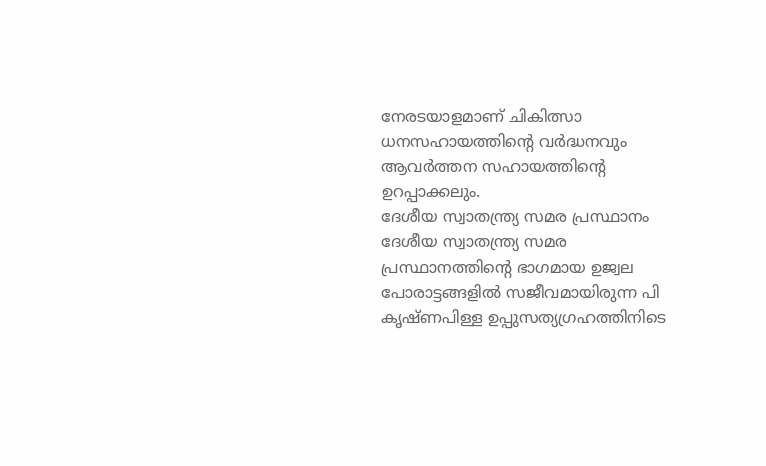നേരടയാളമാണ് ചികിത്സാ ധനസഹായത്തിന്റെ വർദ്ധനവും ആവർത്തന സഹായത്തിന്റെ ഉറപ്പാക്കലും.
ദേശീയ സ്വാതന്ത്ര്യ സമര പ്രസ്ഥാനം
ദേശീയ സ്വാതന്ത്ര്യ സമര പ്രസ്ഥാനത്തിന്റെ ഭാഗമായ ഉജ്വല പോരാട്ടങ്ങളിൽ സജീവമായിരുന്ന പി കൃഷ്ണപിള്ള ഉപ്പുസത്യഗ്രഹത്തിനിടെ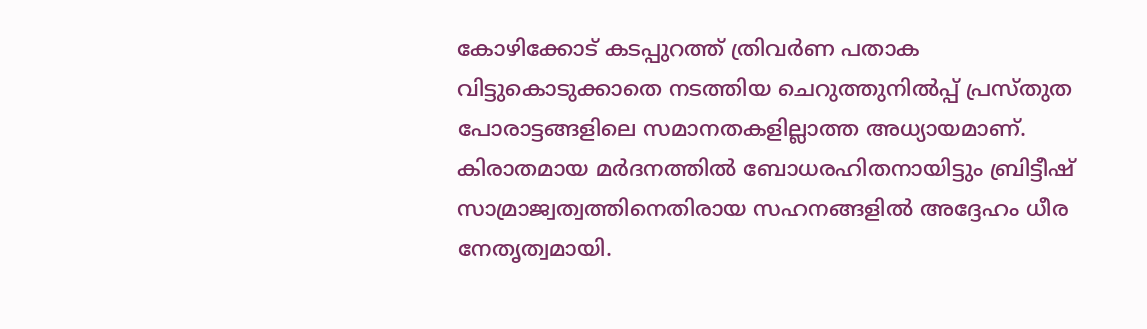കോഴിക്കോട് കടപ്പുറത്ത് ത്രിവർണ പതാക വിട്ടുകൊടുക്കാതെ നടത്തിയ ചെറുത്തുനിൽപ്പ് പ്രസ്തുത പോരാട്ടങ്ങളിലെ സമാനതകളില്ലാത്ത അധ്യായമാണ്. കിരാതമായ മർദനത്തിൽ ബോധരഹിതനായിട്ടും ബ്രിട്ടീഷ് സാമ്രാജ്വത്വത്തിനെതിരായ സഹനങ്ങളിൽ അദ്ദേഹം ധീര നേതൃത്വമായി.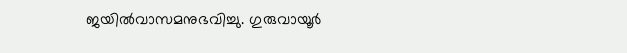ജയിൽവാസമനുഭവിച്ചു. ഗുരുവായൂർ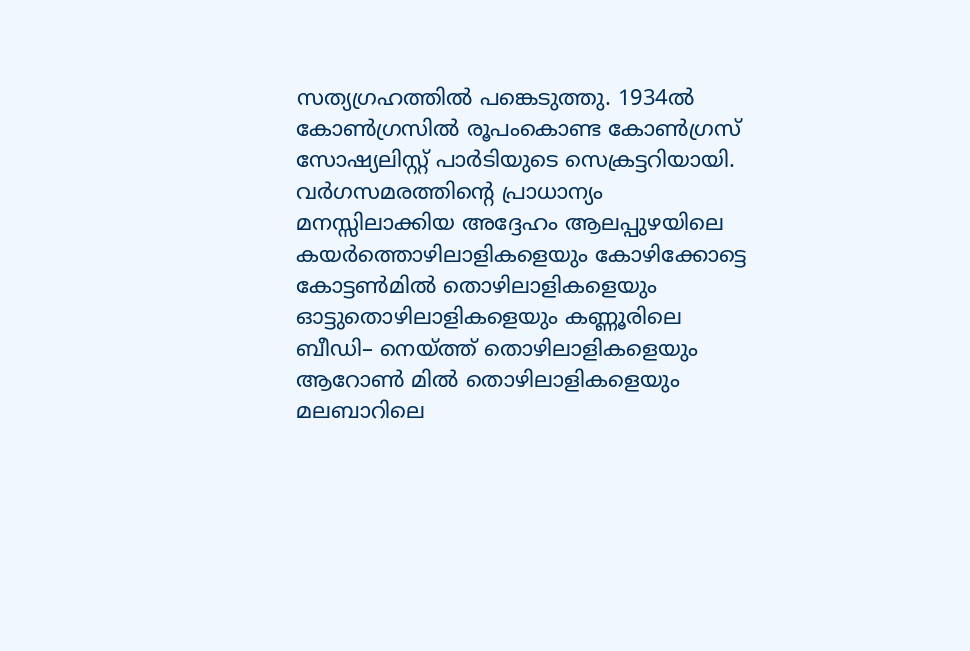സത്യഗ്രഹത്തിൽ പങ്കെടുത്തു. 1934ൽ കോൺഗ്രസിൽ രൂപംകൊണ്ട കോൺഗ്രസ് സോഷ്യലിസ്റ്റ് പാർടിയുടെ സെക്രട്ടറിയായി. വർഗസമരത്തിന്റെ പ്രാധാന്യം മനസ്സിലാക്കിയ അദ്ദേഹം ആലപ്പുഴയിലെ കയർത്തൊഴിലാളികളെയും കോഴിക്കോട്ടെ കോട്ടൺമിൽ തൊഴിലാളികളെയും ഓട്ടുതൊഴിലാളികളെയും കണ്ണൂരിലെ ബീഡി– നെയ്ത്ത് തൊഴിലാളികളെയും ആറോൺ മിൽ തൊഴിലാളികളെയും മലബാറിലെ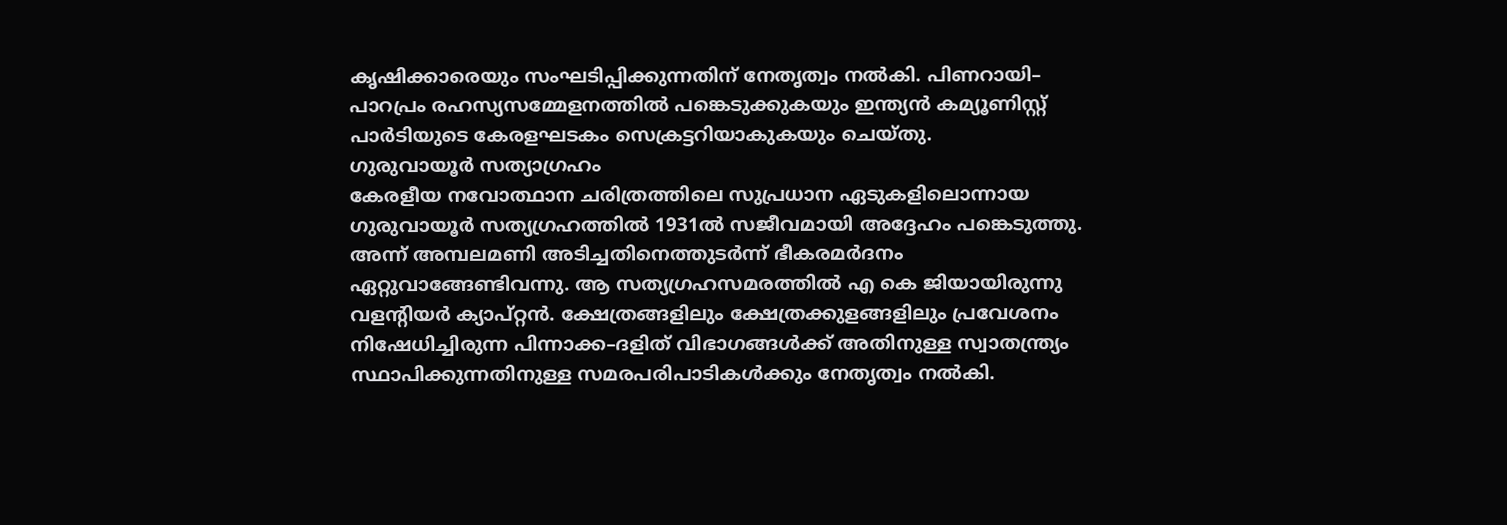കൃഷിക്കാരെയും സംഘടിപ്പിക്കുന്നതിന് നേതൃത്വം നൽകി. പിണറായി– പാറപ്രം രഹസ്യസമ്മേളനത്തിൽ പങ്കെടുക്കുകയും ഇന്ത്യൻ കമ്യൂണിസ്റ്റ് പാർടിയുടെ കേരളഘടകം സെക്രട്ടറിയാകുകയും ചെയ്തു.
ഗുരുവായൂർ സത്യാഗ്രഹം
കേരളീയ നവോത്ഥാന ചരിത്രത്തിലെ സുപ്രധാന ഏടുകളിലൊന്നായ ഗുരുവായൂർ സത്യഗ്രഹത്തിൽ 1931ൽ സജീവമായി അദ്ദേഹം പങ്കെടുത്തു. അന്ന് അമ്പലമണി അടിച്ചതിനെത്തുടർന്ന് ഭീകരമർദനം ഏറ്റുവാങ്ങേണ്ടിവന്നു. ആ സത്യഗ്രഹസമരത്തിൽ എ കെ ജിയായിരുന്നു വളന്റിയർ ക്യാപ്റ്റൻ. ക്ഷേത്രങ്ങളിലും ക്ഷേത്രക്കുളങ്ങളിലും പ്രവേശനം നിഷേധിച്ചിരുന്ന പിന്നാക്ക–ദളിത് വിഭാഗങ്ങൾക്ക് അതിനുള്ള സ്വാതന്ത്ര്യം സ്ഥാപിക്കുന്നതിനുള്ള സമരപരിപാടികൾക്കും നേതൃത്വം നൽകി.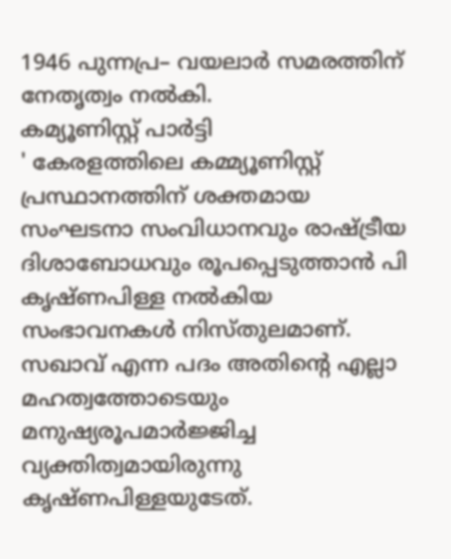1946 പുന്നപ്ര– വയലാർ സമരത്തിന് നേതൃത്വം നൽകി.
കമ്യൂണിസ്റ്റ് പാർട്ടി
' കേരളത്തിലെ കമ്മ്യൂണിസ്റ്റ് പ്രസ്ഥാനത്തിന് ശക്തമായ സംഘടനാ സംവിധാനവും രാഷ്ട്രീയ ദിശാബോധവും രൂപപ്പെടുത്താൻ പി കൃഷ്ണപിള്ള നൽകിയ സംഭാവനകൾ നിസ്തുലമാണ്. സഖാവ് എന്ന പദം അതിന്റെ എല്ലാ മഹത്വത്തോടെയും മനുഷ്യരൂപമാർജ്ജിച്ച വ്യക്തിത്വമായിരുന്നു കൃഷ്ണപിള്ളയുടേത്.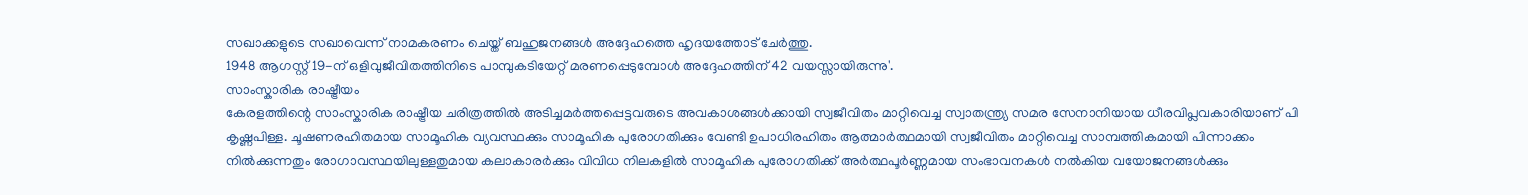സഖാക്കളുടെ സഖാവെന്ന് നാമകരണം ചെയ്ത് ബഹുജനങ്ങൾ അദ്ദേഹത്തെ ഹൃദയത്തോട് ചേർത്തു.
1948 ആഗസ്റ്റ് 19-ന് ഒളിവുജീവിതത്തിനിടെ പാമ്പുകടിയേറ്റ് മരണപ്പെടുമ്പോൾ അദ്ദേഹത്തിന് 42 വയസ്സായിരുന്നു'.
സാംസ്കാരിക രാഷ്ട്രീയം
കേരളത്തിന്റെ സാംസ്കാരിക രാഷ്ട്രീയ ചരിത്രത്തിൽ അടിച്ചമർത്തപ്പെട്ടവരുടെ അവകാശങ്ങൾക്കായി സ്വജീവിതം മാറ്റിവെച്ച സ്വാതന്ത്ര്യ സമര സേനാനിയായ ധീരവിപ്ലവകാരിയാണ് പി കൃഷ്ണപിള്ള. ചൂഷണരഹിതമായ സാമൂഹിക വ്യവസ്ഥക്കും സാമൂഹിക പുരോഗതിക്കും വേണ്ടി ഉപാധിരഹിതം ആത്മാർത്ഥമായി സ്വജീവിതം മാറ്റിവെച്ച സാമ്പത്തികമായി പിന്നാക്കം നിൽക്കുന്നതും രോഗാവസ്ഥയിലുള്ളതുമായ കലാകാരർക്കും വിവിധ നിലകളിൽ സാമൂഹിക പുരോഗതിക്ക് അർത്ഥപൂർണ്ണമായ സംഭാവനകൾ നൽകിയ വയോജനങ്ങൾക്കും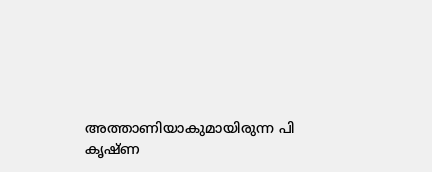അത്താണിയാകുമായിരുന്ന പി കൃഷ്ണ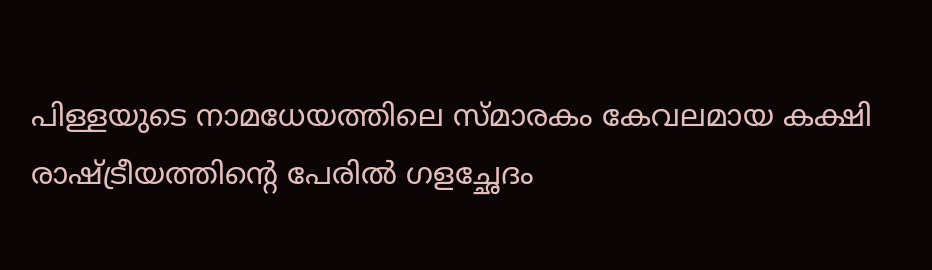പിള്ളയുടെ നാമധേയത്തിലെ സ്മാരകം കേവലമായ കക്ഷി രാഷ്ട്രീയത്തിന്റെ പേരിൽ ഗളച്ഛേദം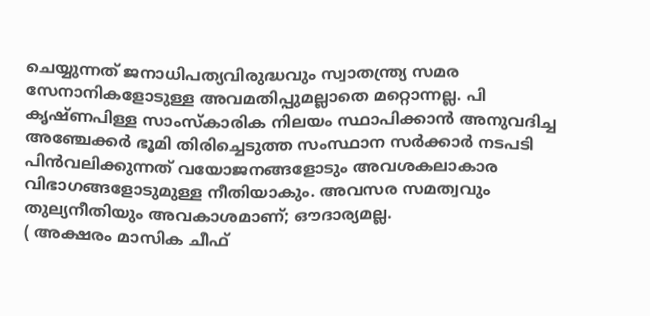ചെയ്യുന്നത് ജനാധിപത്യവിരുദ്ധവും സ്വാതന്ത്ര്യ സമര സേനാനികളോടുള്ള അവമതിപ്പുമല്ലാതെ മറ്റൊന്നല്ല. പി കൃഷ്ണപിള്ള സാംസ്കാരിക നിലയം സ്ഥാപിക്കാൻ അനുവദിച്ച അഞ്ചേക്കർ ഭൂമി തിരിച്ചെടുത്ത സംസ്ഥാന സർക്കാർ നടപടി പിൻവലിക്കുന്നത് വയോജനങ്ങളോടും അവശകലാകാര വിഭാഗങ്ങളോടുമുള്ള നീതിയാകും. അവസര സമത്വവും തുല്യനീതിയും അവകാശമാണ്; ഔദാര്യമല്ല.
( അക്ഷരം മാസിക ചീഫ്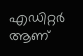എഡിറ്റർ ആണ്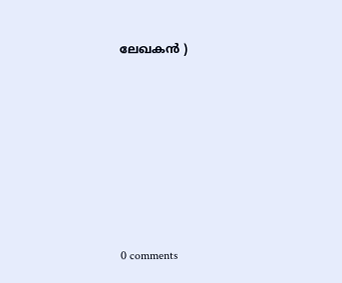ലേഖകൻ )











0 comments